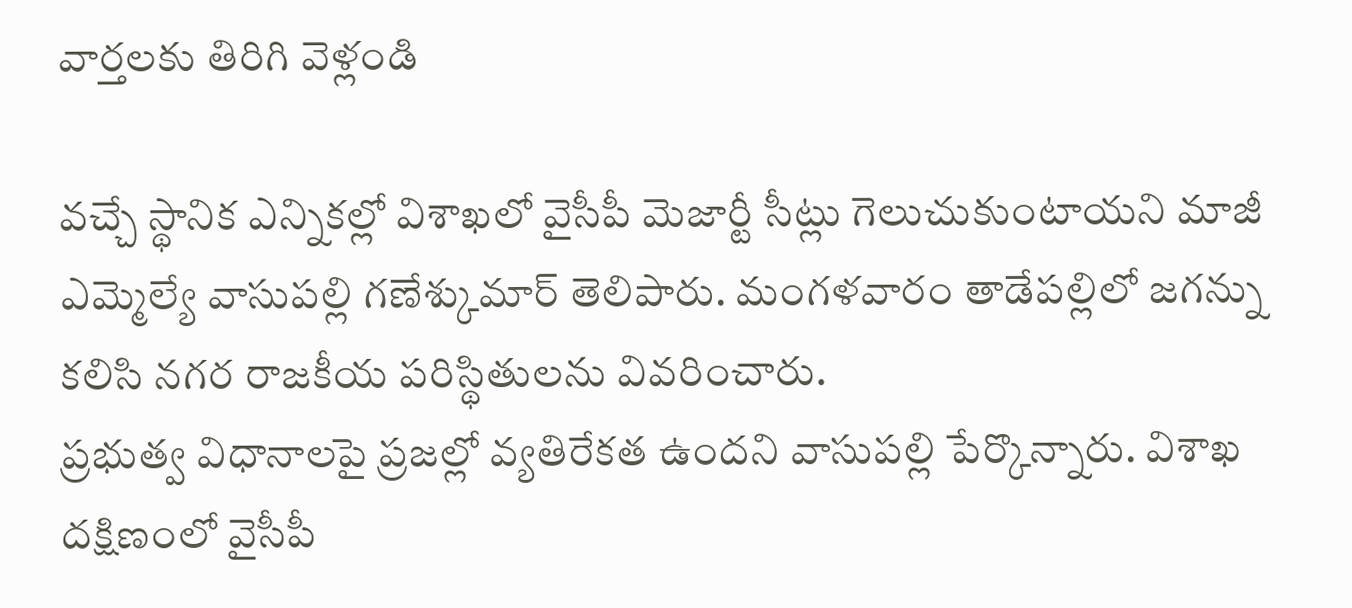వార్తలకు తిరిగి వెళ్లండి

వచ్చే స్థానిక ఎన్నికల్లో విశాఖలో వైసీపీ మెజార్టీ సీట్లు గెలుచుకుంటాయని మాజీ ఎమ్మెల్యే వాసుపల్లి గణేశ్కుమార్ తెలిపారు. మంగళవారం తాడేపల్లిలో జగన్ను కలిసి నగర రాజకీయ పరిస్థితులను వివరించారు.
ప్రభుత్వ విధానాలపై ప్రజల్లో వ్యతిరేకత ఉందని వాసుపల్లి పేర్కొన్నారు. విశాఖ దక్షిణంలో వైసీపీ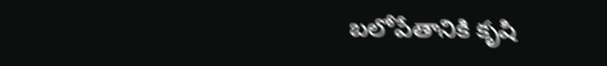బలోపేతానికి కృషి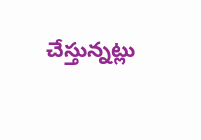చేస్తున్నట్లు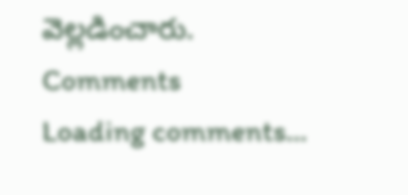వెల్లడించారు.
Comments
Loading comments...